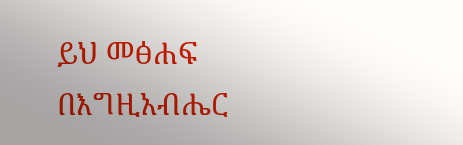ይህ መፅሐፍ በእግዚአብሔር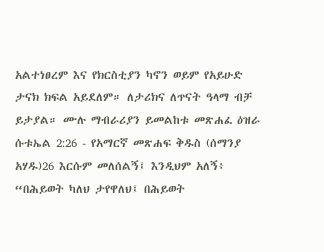አልተነፀረም እና የክርስቲያን ካኖን ወይም የአይሁድ ታናክ ክፍል አይደለም። ለታሪክና ለጥናት ዓላማ ብቻ ይታያል። ሙሉ ማብራሪያን ይመልከቱ መጽሐፈ ዕዝራ ሱቱኤል 2:26 - የአማርኛ መጽሐፍ ቅዱስ (ሰማንያ አሃዱ)26 እርሱም መለሰልኝ፤ እንዲህም አለኝ፥ “በሕይወት ካለህ ታየዋለህ፤ በሕይወት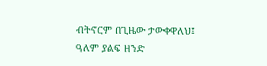ብትኖርም በጊዜው ታውቀዋለህ፤ ዓለም ያልፍ ዘንድ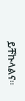ይቸኩላልና።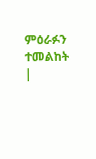ምዕራፉን ተመልከት |